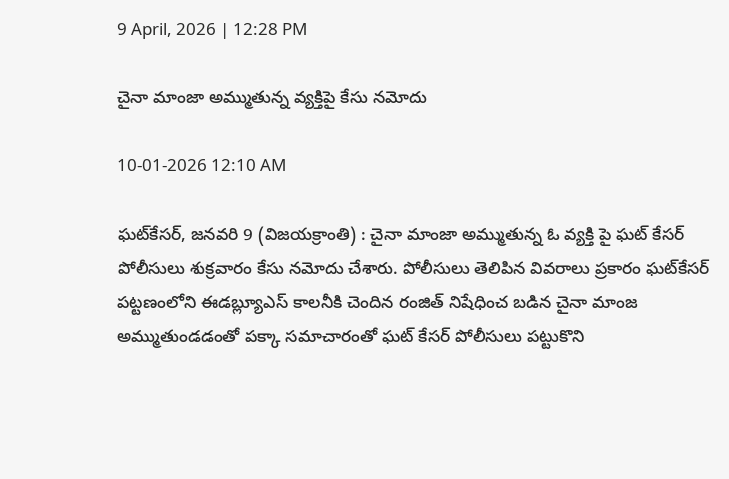9 April, 2026 | 12:28 PM

చైనా మాంజా అమ్ముతున్న వ్యక్తిపై కేసు నమోదు

10-01-2026 12:10 AM

ఘట్‌కేసర్, జనవరి 9 (విజయక్రాంతి) : చైనా మాంజా అమ్ముతున్న ఓ వ్యక్తి పై ఘట్ కేసర్ పోలీసులు శుక్రవారం కేసు నమోదు చేశారు. పోలీసులు తెలిపిన వివరాలు ప్రకారం ఘట్‌కేసర్ పట్టణంలోని ఈడబ్ల్యూఎస్ కాలనీకి చెందిన రంజిత్ నిషేధించ బడిన చైనా మాంజ  అమ్ముతుండడంతో పక్కా సమాచారంతో ఘట్ కేసర్ పోలీసులు పట్టుకొని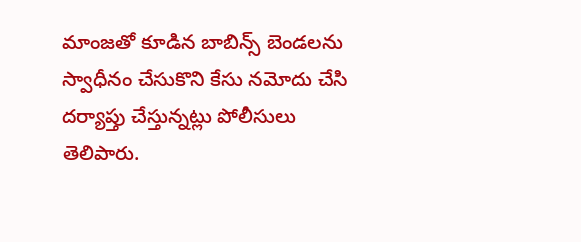మాంజతో కూడిన బాబిన్స్ బెండలను స్వాధీనం చేసుకొని కేసు నమోదు చేసి దర్యాప్తు చేస్తున్నట్లు పోలీసులు తెలిపారు.